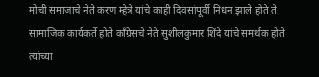मोची समाजाचे नेते करण म्हेत्रे यांचे काही दिवसांपूर्वी निधन झाले होते ते सामाजिक कार्यकर्ते होते काँग्रेसचे नेते सुशीलकुमार शिंदे यांचे समर्थक होते त्यांच्या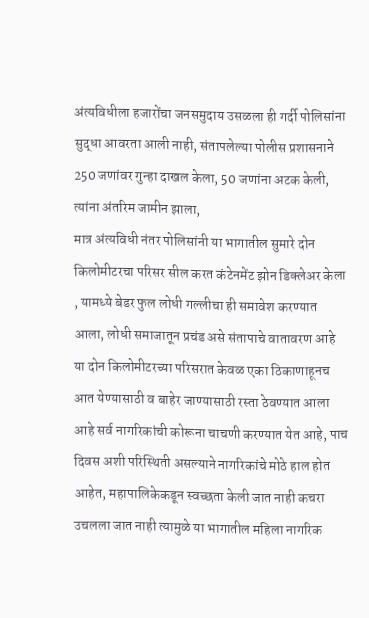अंत्यविधीला हजारोंचा जनसमुदाय उसळला ही गर्दी पोलिसांना सुद्धा आवरता आली नाही, संतापलेल्या पोलीस प्रशासनाने 250 जणांवर गुन्हा दाखल केला, 50 जणांना अटक केली, त्यांना अंतरिम जामीन झाला,
मात्र अंत्यविधी नंतर पोलिसांनी या भागातील सुमारे दोन किलोमीटरचा परिसर सील करत कंटेनमेंट झोन डिक्लेअर केला , यामध्ये बेडर फुल लोधी गल्लीचा ही समावेश करण्यात आला, लोधी समाजातून प्रचंड असे संतापाचे वातावरण आहे या दोन किलोमीटरच्या परिसरात केवळ एका ठिकाणाहूनच आत येण्यासाठी व बाहेर जाण्यासाठी रस्ता ठेवण्यात आला आहे सर्व नागरिकांची कोरूना चाचणी करण्यात येत आहे, पाच दिवस अशी परिस्थिती असल्याने नागरिकांचे मोठे हाल होत आहेत, महापालिकेकडून स्वच्छता केली जात नाही कचरा उचलला जात नाही त्यामुळे या भागातील महिला नागरिक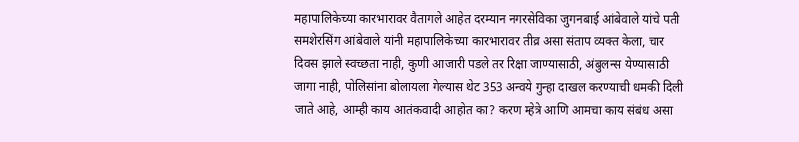महापालिकेच्या कारभारावर वैतागले आहेत दरम्यान नगरसेविका जुगनबाई आंबेवाले यांचे पती समशेरसिंग आंबेवाले यांनी महापालिकेच्या कारभारावर तीव्र असा संताप व्यक्त केला, चार दिवस झाले स्वच्छता नाही, कुणी आजारी पडले तर रिक्षा जाण्यासाठी, अंबुलन्स येण्यासाठी जागा नाही, पोलिसांना बोलायला गेल्यास थेट 353 अन्वये गुन्हा दाखल करण्याची धमकी दिली जाते आहे, आम्ही काय आतंकवादी आहोत का? करण म्हेत्रे आणि आमचा काय संबंध असा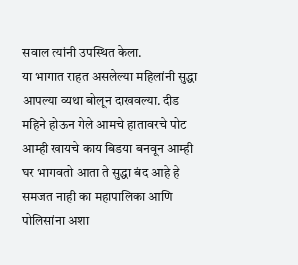सवाल त्यांनी उपस्थित केला.
या भागात राहत असलेल्या महिलांनी सुद्धा आपल्या व्यथा बोलून दाखवल्या. दीड महिने होऊन गेले आमचे हातावरचे पोट आम्ही खायचे काय बिडया बनवून आम्ही घर भागवतो आता ते सुद्धा बंद आहे हे समजत नाही का महापालिका आणि पोलिसांना अशा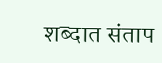शब्दात संताप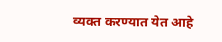व्यक्त करण्यात येत आहे